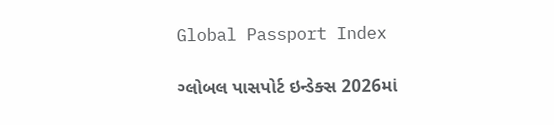Global Passport Index

ગ્લોબલ પાસપોર્ટ ઇન્ડેક્સ 2026માં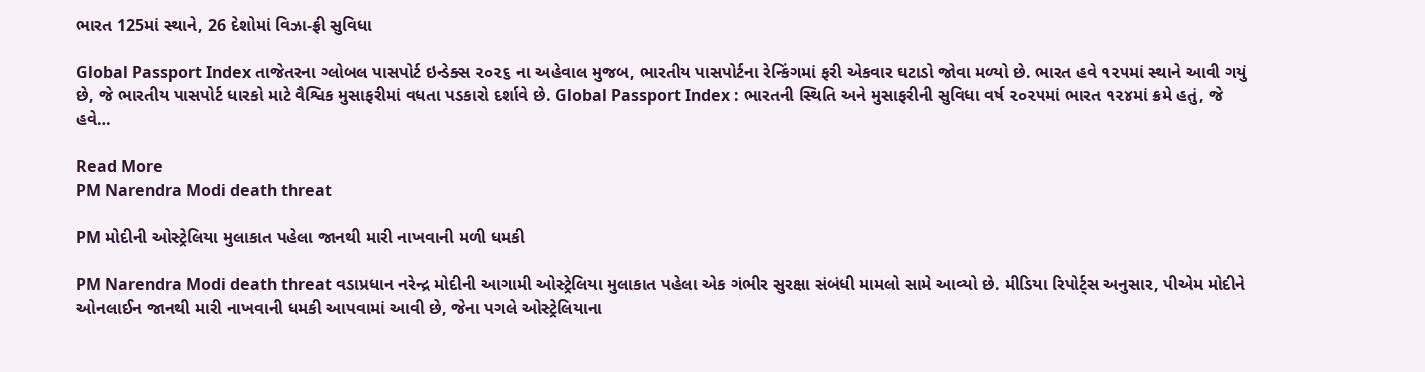ભારત 125માં સ્થાને, 26 દેશોમાં વિઝા-ફ્રી સુવિધા

Global Passport Index તાજેતરના ગ્લોબલ પાસપોર્ટ ઇન્ડેક્સ ૨૦૨૬ ના અહેવાલ મુજબ, ભારતીય પાસપોર્ટના રેન્કિંગમાં ફરી એકવાર ઘટાડો જોવા મળ્યો છે. ભારત હવે ૧૨૫માં સ્થાને આવી ગયું છે, જે ભારતીય પાસપોર્ટ ધારકો માટે વૈશ્વિક મુસાફરીમાં વધતા પડકારો દર્શાવે છે. Global Passport Index : ભારતની સ્થિતિ અને મુસાફરીની સુવિધા વર્ષ ૨૦૨૫માં ભારત ૧૨૪માં ક્રમે હતું, જે હવે…

Read More
PM Narendra Modi death threat

PM મોદીની ઓસ્ટ્રેલિયા મુલાકાત પહેલા જાનથી મારી નાખવાની મળી ધમકી

PM Narendra Modi death threat વડાપ્રધાન નરેન્દ્ર મોદીની આગામી ઓસ્ટ્રેલિયા મુલાકાત પહેલા એક ગંભીર સુરક્ષા સંબંધી મામલો સામે આવ્યો છે. મીડિયા રિપોર્ટ્સ અનુસાર, પીએમ મોદીને ઓનલાઈન જાનથી મારી નાખવાની ધમકી આપવામાં આવી છે, જેના પગલે ઓસ્ટ્રેલિયાના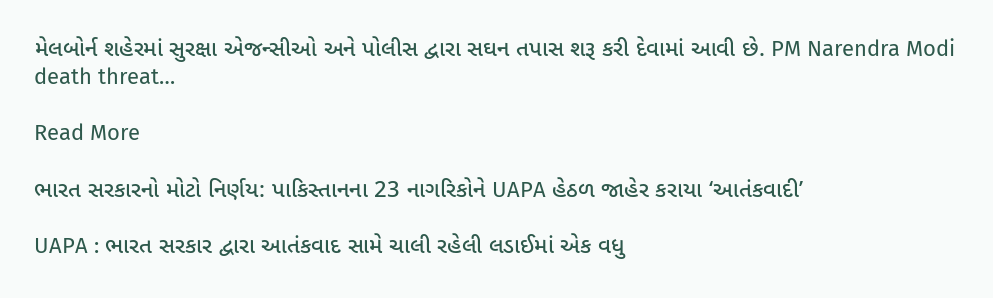મેલબોર્ન શહેરમાં સુરક્ષા એજન્સીઓ અને પોલીસ દ્વારા સઘન તપાસ શરૂ કરી દેવામાં આવી છે. PM Narendra Modi death threat…

Read More

ભારત સરકારનો મોટો નિર્ણય: પાકિસ્તાનના 23 નાગરિકોને UAPA હેઠળ જાહેર કરાયા ‘આતંકવાદી’

UAPA : ભારત સરકાર દ્વારા આતંકવાદ સામે ચાલી રહેલી લડાઈમાં એક વધુ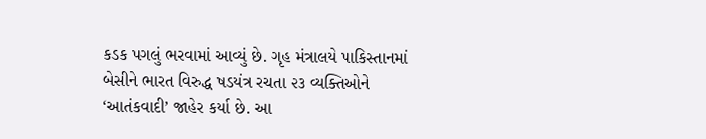કડક પગલું ભરવામાં આવ્યું છે. ગૃહ મંત્રાલયે પાકિસ્તાનમાં બેસીને ભારત વિરુદ્ધ ષડયંત્ર રચતા ૨૩ વ્યક્તિઓને ‘આતંકવાદી’ જાહેર કર્યા છે. આ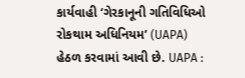કાર્યવાહી ‘ગેરકાનૂની ગતિવિધિઓ રોકથામ અધિનિયમ’ (UAPA) હેઠળ કરવામાં આવી છે. UAPA :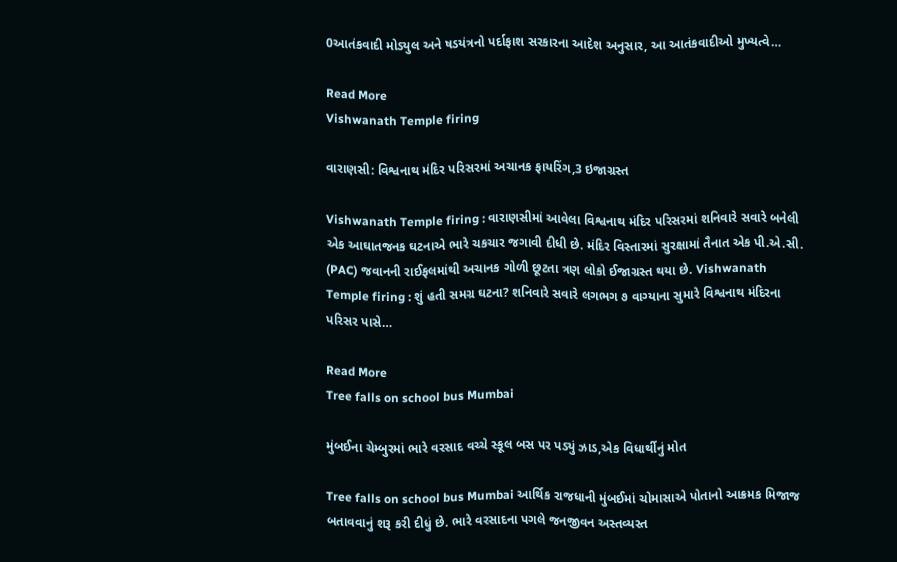0આતંકવાદી મોડ્યુલ અને ષડયંત્રનો પર્દાફાશ સરકારના આદેશ અનુસાર, આ આતંકવાદીઓ મુખ્યત્વે…

Read More
Vishwanath Temple firing

વારાણસી: વિશ્વનાથ મંદિર પરિસરમાં અચાનક ફાયરિંગ,3 ઇજાગ્રસ્ત

Vishwanath Temple firing : વારાણસીમાં આવેલા વિશ્વનાથ મંદિર પરિસરમાં શનિવારે સવારે બનેલી એક આઘાતજનક ઘટનાએ ભારે ચકચાર જગાવી દીધી છે. મંદિર વિસ્તારમાં સુરક્ષામાં તૈનાત એક પી.એ.સી. (PAC) જવાનની રાઈફલમાંથી અચાનક ગોળી છૂટતા ત્રણ લોકો ઈજાગ્રસ્ત થયા છે. Vishwanath Temple firing : શું હતી સમગ્ર ઘટના? શનિવારે સવારે લગભગ ૭ વાગ્યાના સુમારે વિશ્વનાથ મંદિરના પરિસર પાસે…

Read More
Tree falls on school bus Mumbai

મુંબઈના ચેમ્બુરમાં ભારે વરસાદ વચ્ચે સ્કૂલ બસ પર પડ્યું ઝાડ,એક વિધાર્થીનું મોત

Tree falls on school bus Mumbai આર્થિક રાજધાની મુંબઈમાં ચોમાસાએ પોતાનો આક્રમક મિજાજ બતાવવાનું શરૂ કરી દીધું છે. ભારે વરસાદના પગલે જનજીવન અસ્તવ્યસ્ત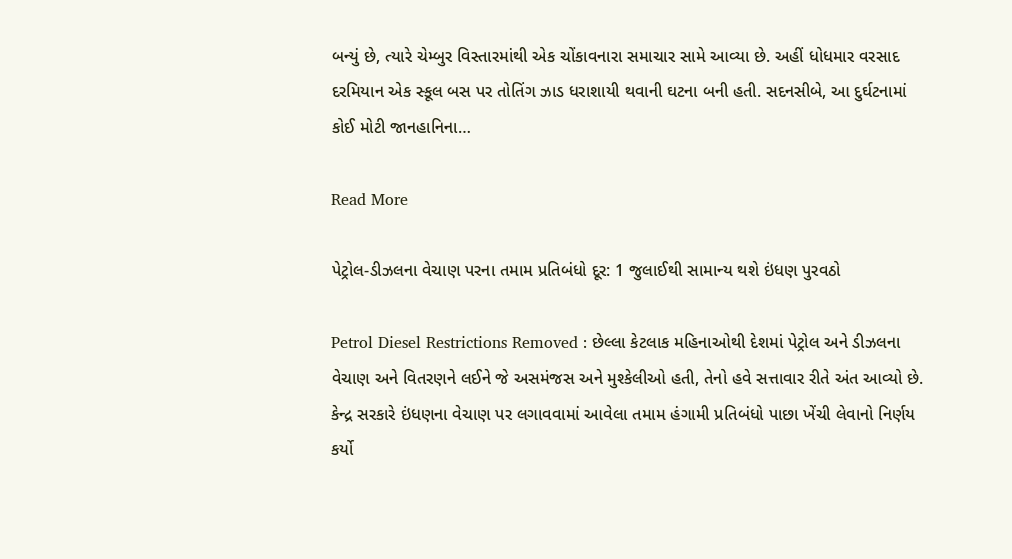બન્યું છે, ત્યારે ચેમ્બુર વિસ્તારમાંથી એક ચોંકાવનારા સમાચાર સામે આવ્યા છે. અહીં ધોધમાર વરસાદ દરમિયાન એક સ્કૂલ બસ પર તોતિંગ ઝાડ ધરાશાયી થવાની ઘટના બની હતી. સદનસીબે, આ દુર્ઘટનામાં કોઈ મોટી જાનહાનિના…

Read More

પેટ્રોલ-ડીઝલના વેચાણ પરના તમામ પ્રતિબંધો દૂર: 1 જુલાઈથી સામાન્ય થશે ઇંધણ પુરવઠો

Petrol Diesel Restrictions Removed : છેલ્લા કેટલાક મહિનાઓથી દેશમાં પેટ્રોલ અને ડીઝલના વેચાણ અને વિતરણને લઈને જે અસમંજસ અને મુશ્કેલીઓ હતી, તેનો હવે સત્તાવાર રીતે અંત આવ્યો છે. કેન્દ્ર સરકારે ઇંધણના વેચાણ પર લગાવવામાં આવેલા તમામ હંગામી પ્રતિબંધો પાછા ખેંચી લેવાનો નિર્ણય કર્યો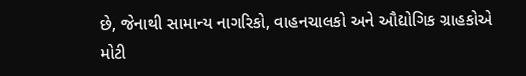છે, જેનાથી સામાન્ય નાગરિકો, વાહનચાલકો અને ઔદ્યોગિક ગ્રાહકોએ મોટી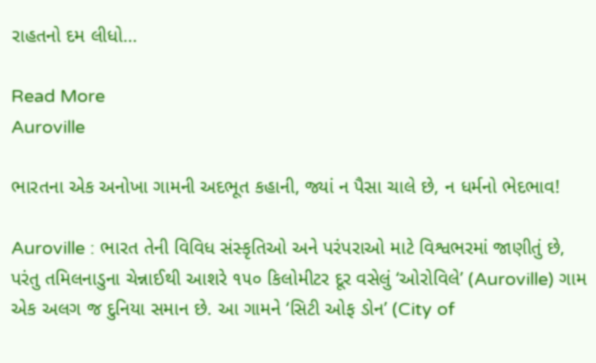રાહતનો દમ લીધો…

Read More
Auroville

ભારતના એક અનોખા ગામની અદભૂત કહાની, જ્યાં ન પૈસા ચાલે છે, ન ધર્મનો ભેદભાવ!

Auroville : ભારત તેની વિવિધ સંસ્કૃતિઓ અને પરંપરાઓ માટે વિશ્વભરમાં જાણીતું છે, પરંતુ તમિલનાડુના ચેન્નાઈથી આશરે ૧૫૦ કિલોમીટર દૂર વસેલું ‘ઓરોવિલે’ (Auroville) ગામ એક અલગ જ દુનિયા સમાન છે. આ ગામને ‘સિટી ઓફ ડોન’ (City of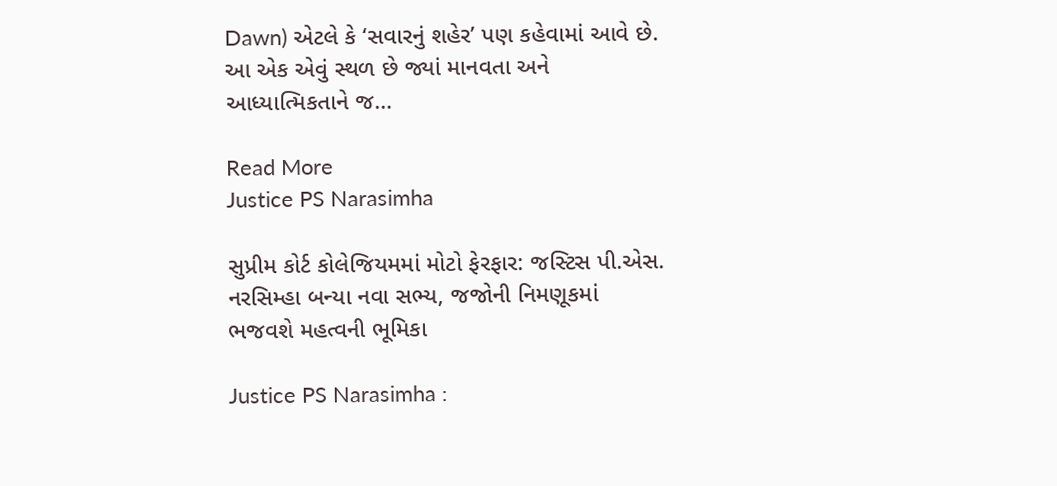Dawn) એટલે કે ‘સવારનું શહેર’ પણ કહેવામાં આવે છે. આ એક એવું સ્થળ છે જ્યાં માનવતા અને આધ્યાત્મિકતાને જ…

Read More
Justice PS Narasimha

સુપ્રીમ કોર્ટ કોલેજિયમમાં મોટો ફેરફાર: જસ્ટિસ પી.એસ. નરસિમ્હા બન્યા નવા સભ્ય, જજોની નિમણૂકમાં ભજવશે મહત્વની ભૂમિકા

Justice PS Narasimha :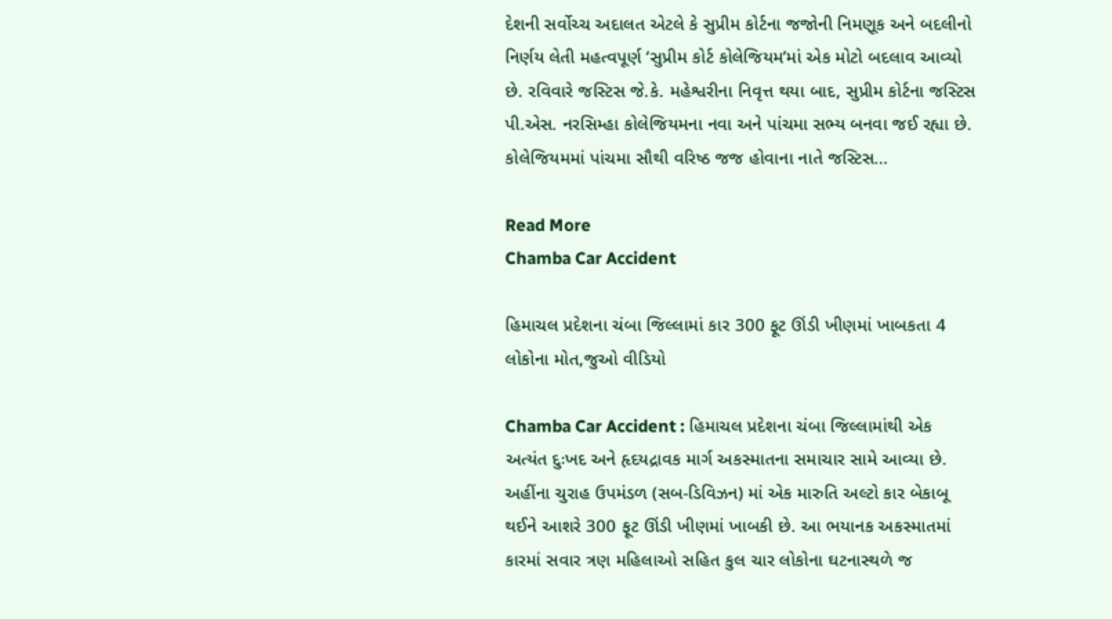દેશની સર્વોચ્ચ અદાલત એટલે કે સુપ્રીમ કોર્ટના જજોની નિમણૂક અને બદલીનો નિર્ણય લેતી મહત્વપૂર્ણ ‘સુપ્રીમ કોર્ટ કોલેજિયમ’માં એક મોટો બદલાવ આવ્યો છે. રવિવારે જસ્ટિસ જે.કે. મહેશ્વરીના નિવૃત્ત થયા બાદ, સુપ્રીમ કોર્ટના જસ્ટિસ પી.એસ. નરસિમ્હા કોલેજિયમના નવા અને પાંચમા સભ્ય બનવા જઈ રહ્યા છે. કોલેજિયમમાં પાંચમા સૌથી વરિષ્ઠ જજ હોવાના નાતે જસ્ટિસ…

Read More
Chamba Car Accident

હિમાચલ પ્રદેશના ચંબા જિલ્લામાં કાર 300 ફૂટ ઊંડી ખીણમાં ખાબકતા 4 લોકોના મોત,જુઓ વીડિયો

Chamba Car Accident : હિમાચલ પ્રદેશના ચંબા જિલ્લામાંથી એક અત્યંત દુઃખદ અને હૃદયદ્રાવક માર્ગ અકસ્માતના સમાચાર સામે આવ્યા છે. અહીંના ચુરાહ ઉપમંડળ (સબ-ડિવિઝન) માં એક મારુતિ અલ્ટો કાર બેકાબૂ થઈને આશરે 300 ફૂટ ઊંડી ખીણમાં ખાબકી છે. આ ભયાનક અકસ્માતમાં કારમાં સવાર ત્રણ મહિલાઓ સહિત કુલ ચાર લોકોના ઘટનાસ્થળે જ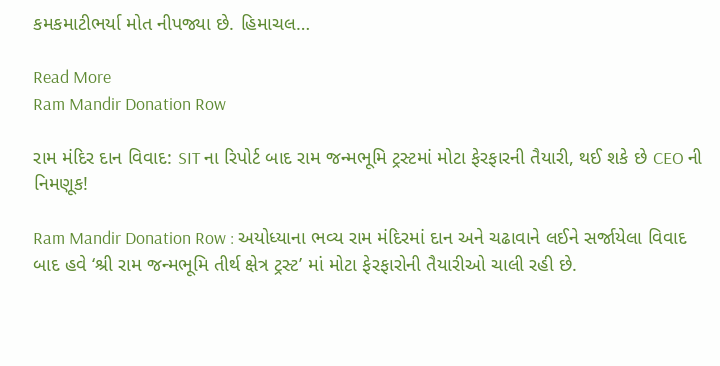કમકમાટીભર્યા મોત નીપજ્યા છે. હિમાચલ…

Read More
Ram Mandir Donation Row

રામ મંદિર દાન વિવાદ: SIT ના રિપોર્ટ બાદ રામ જન્મભૂમિ ટ્રસ્ટમાં મોટા ફેરફારની તૈયારી, થઈ શકે છે CEO ની નિમણૂક!

Ram Mandir Donation Row : અયોધ્યાના ભવ્ય રામ મંદિરમાં દાન અને ચઢાવાને લઈને સર્જાયેલા વિવાદ બાદ હવે ‘શ્રી રામ જન્મભૂમિ તીર્થ ક્ષેત્ર ટ્રસ્ટ’ માં મોટા ફેરફારોની તૈયારીઓ ચાલી રહી છે.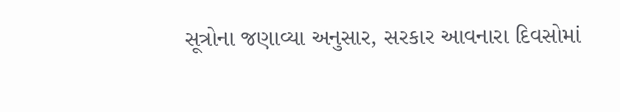સૂત્રોના જણાવ્યા અનુસાર, સરકાર આવનારા દિવસોમાં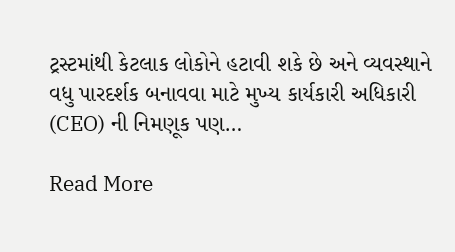ટ્રસ્ટમાંથી કેટલાક લોકોને હટાવી શકે છે અને વ્યવસ્થાને વધુ પારદર્શક બનાવવા માટે મુખ્ય કાર્યકારી અધિકારી (CEO) ની નિમણૂક પણ…

Read More